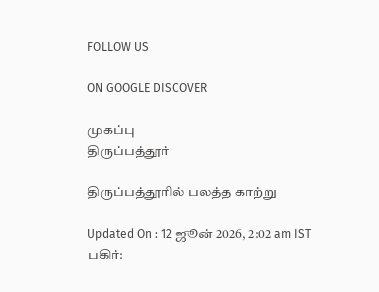FOLLOW US

ON GOOGLE DISCOVER

முகப்பு
திருப்பத்தூர்

திருப்பத்தூரில் பலத்த காற்று

Updated On : 12 ஜூன் 2026, 2:02 am IST
பகிர்: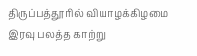திருப்பத்தூரில் வியாழக்கிழமை இரவு பலத்த காற்று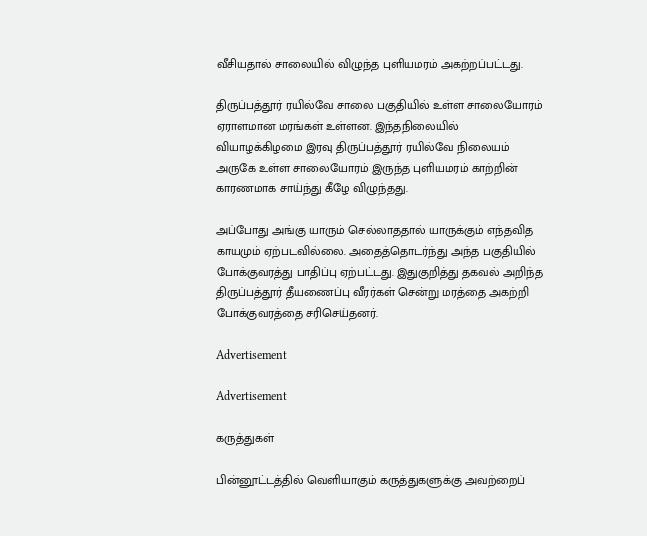வீசியதால் சாலையில் விழுந்த புளியமரம் அகற்றப்பட்டது.

திருப்பத்தூர் ரயில்வே சாலை பகுதியில் உள்ள சாலையோரம் ஏராளமான மரங்கள் உள்ளன. இந்தநிலையில் வியாழக்கிழமை இரவு திருப்பத்தூர் ரயில்வே நிலையம் அருகே உள்ள சாலையோரம் இருந்த புளியமரம் காற்றின் காரணமாக சாய்ந்து கீழே விழுந்தது.

அப்போது அங்கு யாரும் செல்லாததால் யாருக்கும் எந்தவித காயமும் ஏற்படவில்லை. அதைத்தொடர்ந்து அந்த பகுதியில் போக்குவரத்து பாதிப்பு ஏற்பட்டது. இதுகுறித்து தகவல் அறிந்த திருப்பத்தூர் தீயணைப்பு வீரர்கள் சென்று மரத்தை அகற்றி போக்குவரத்தை சரிசெய்தனர்.

Advertisement

Advertisement

கருத்துகள்

பின்னூட்டத்தில் வெளியாகும் கருத்துகளுக்கு அவற்றைப்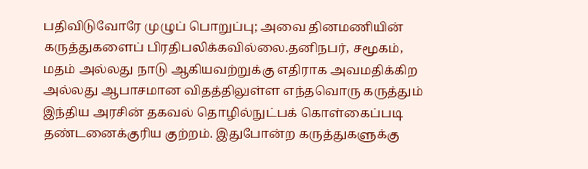பதிவிடுவோரே முழுப் பொறுப்பு; அவை தினமணியின் கருத்துகளைப் பிரதிபலிக்கவில்லை.தனிநபர், சமூகம், மதம் அல்லது நாடு ஆகியவற்றுக்கு எதிராக அவமதிக்கிற அல்லது ஆபாசமான விதத்திலுள்ள எந்தவொரு கருத்தும் இந்திய அரசின் தகவல் தொழில்நுட்பக் கொள்கைப்படி தண்டனைக்குரிய குற்றம். இதுபோன்ற கருத்துகளுக்கு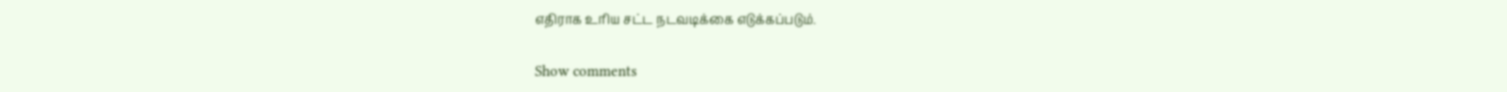எதிராக உரிய சட்ட நடவடிக்கை எடுக்கப்படும்.

Show comments